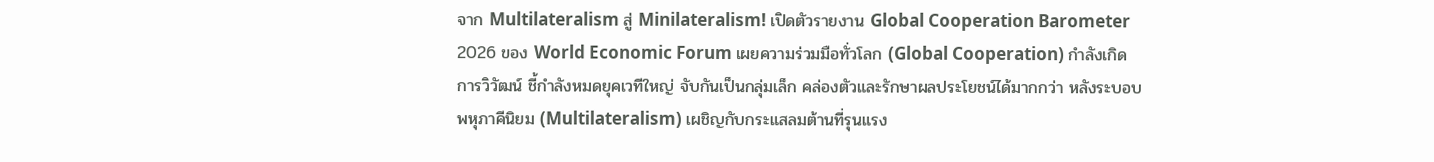จาก Multilateralism สู่ Minilateralism! เปิดตัวรายงาน Global Cooperation Barometer 2026 ของ World Economic Forum เผยความร่วมมือทั่วโลก (Global Cooperation) กำลังเกิดการวิวัฒน์ ชี้กำลังหมดยุคเวทีใหญ่ จับกันเป็นกลุ่มเล็ก คล่องตัวและรักษาผลประโยชน์ได้มากกว่า หลังระบอบพหุภาคีนิยม (Multilateralism) เผชิญกับกระแสลมต้านที่รุนแรง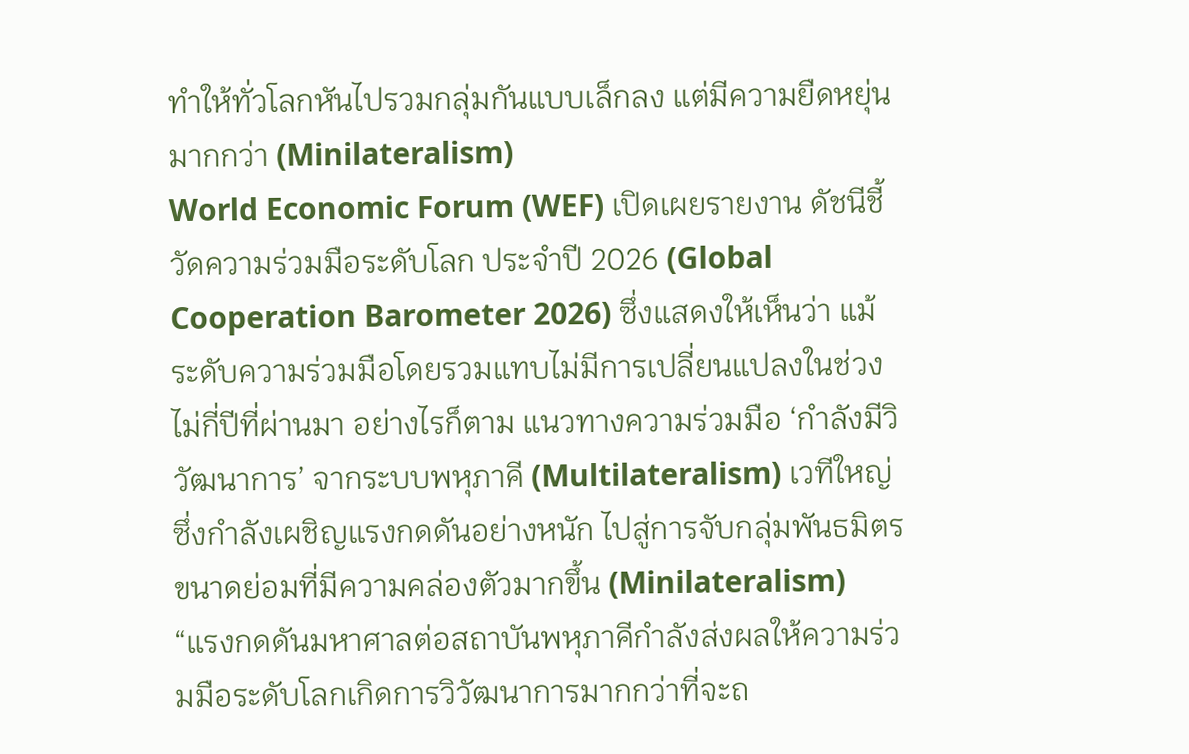ทำให้ทั่วโลกหันไปรวมกลุ่มกันแบบเล็กลง แต่มีความยืดหยุ่นมากกว่า (Minilateralism)
World Economic Forum (WEF) เปิดเผยรายงาน ดัชนีชี้วัดความร่วมมือระดับโลก ประจำปี 2026 (Global Cooperation Barometer 2026) ซึ่งแสดงให้เห็นว่า แม้ระดับความร่วมมือโดยรวมแทบไม่มีการเปลี่ยนแปลงในช่วงไม่กี่ปีที่ผ่านมา อย่างไรก็ตาม แนวทางความร่วมมือ ‘กำลังมีวิวัฒนาการ’ จากระบบพหุภาคี (Multilateralism) เวทีใหญ่ ซึ่งกำลังเผชิญแรงกดดันอย่างหนัก ไปสู่การจับกลุ่มพันธมิตรขนาดย่อมที่มีความคล่องตัวมากขึ้น (Minilateralism)
“แรงกดดันมหาศาลต่อสถาบันพหุภาคีกำลังส่งผลให้ความร่วมมือระดับโลกเกิดการวิวัฒนาการมากกว่าที่จะถ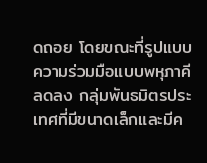ดถอย โดยขณะที่รูปแบบความร่วมมือแบบพหุภาคีลดลง กลุ่มพันธมิตรประเทศที่มีขนาดเล็กและมีค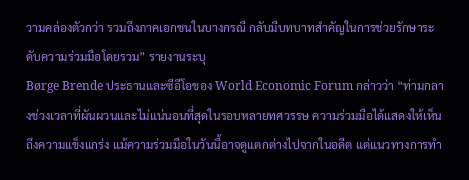วามคล่องตัวกว่า รวมถึงภาคเอกชนในบางกรณี กลับมีบทบาทสำคัญในการช่วยรักษาระดับความร่วมมือโดยรวม” รายงานระบุ
Børge Brende ประธานและซีอีโอของ World Economic Forum กล่าวว่า “ท่ามกลางช่วงเวลาที่ผันผวนและไม่แน่นอนที่สุดในรอบหลายทศวรรษ ความร่วมมือได้แสดงให้เห็นถึงความแข็งแกร่ง แม้ความร่วมมือในวันนี้อาจดูแตกต่างไปจากในอดีต แต่แนวทางการทำ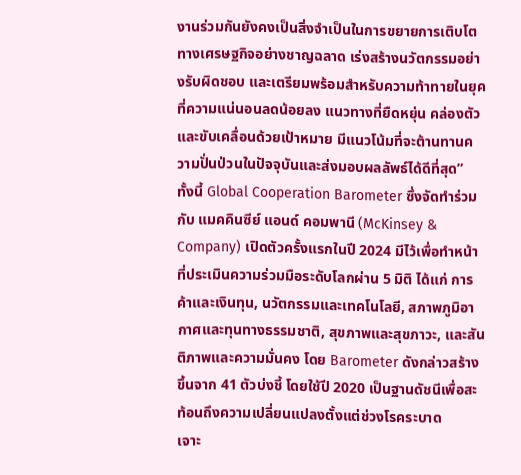งานร่วมกันยังคงเป็นสิ่งจำเป็นในการขยายการเติบโตทางเศรษฐกิจอย่างชาญฉลาด เร่งสร้างนวัตกรรมอย่างรับผิดชอบ และเตรียมพร้อมสำหรับความท้าทายในยุคที่ความแน่นอนลดน้อยลง แนวทางที่ยืดหยุ่น คล่องตัว และขับเคลื่อนด้วยเป้าหมาย มีแนวโน้มที่จะต้านทานความปั่นป่วนในปัจจุบันและส่งมอบผลลัพธ์ได้ดีที่สุด”
ทั้งนี้ Global Cooperation Barometer ซึ่งจัดทำร่วมกับ แมคคินซีย์ แอนด์ คอมพานี (McKinsey & Company) เปิดตัวครั้งแรกในปี 2024 มีไว้เพื่อทำหน้าที่ประเมินความร่วมมือระดับโลกผ่าน 5 มิติ ได้แก่ การค้าและเงินทุน, นวัตกรรมและเทคโนโลยี, สภาพภูมิอากาศและทุนทางธรรมชาติ, สุขภาพและสุขภาวะ, และสันติภาพและความมั่นคง โดย Barometer ดังกล่าวสร้างขึ้นจาก 41 ตัวบ่งชี้ โดยใช้ปี 2020 เป็นฐานดัชนีเพื่อสะท้อนถึงความเปลี่ยนแปลงตั้งแต่ช่วงโรคระบาด
เจาะ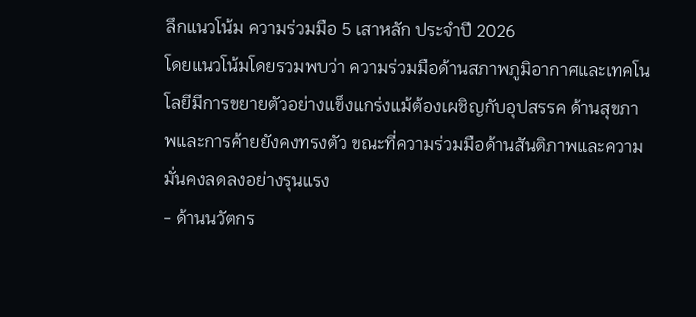ลึกแนวโน้ม ความร่วมมือ 5 เสาหลัก ประจำปี 2026
โดยแนวโน้มโดยรวมพบว่า ความร่วมมือด้านสภาพภูมิอากาศและเทคโนโลยีมีการขยายตัวอย่างแข็งแกร่งแม้ต้องเผชิญกับอุปสรรค ด้านสุขภาพและการค้ายยังคงทรงตัว ขณะที่ความร่วมมือด้านสันติภาพและความมั่นคงลดลงอย่างรุนแรง
- ด้านนวัตกร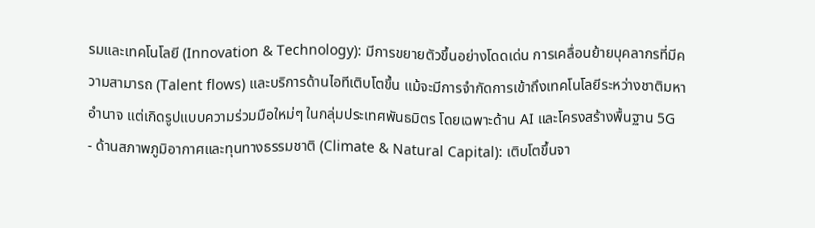รมและเทคโนโลยี (Innovation & Technology): มีการขยายตัวขึ้นอย่างโดดเด่น การเคลื่อนย้ายบุคลากรที่มีความสามารถ (Talent flows) และบริการด้านไอทีเติบโตขึ้น แม้จะมีการจำกัดการเข้าถึงเทคโนโลยีระหว่างชาติมหาอำนาจ แต่เกิดรูปแบบความร่วมมือใหม่ๆ ในกลุ่มประเทศพันธมิตร โดยเฉพาะด้าน AI และโครงสร้างพื้นฐาน 5G
- ด้านสภาพภูมิอากาศและทุนทางธรรมชาติ (Climate & Natural Capital): เติบโตขึ้นจา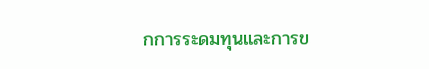กการระดมทุนและการข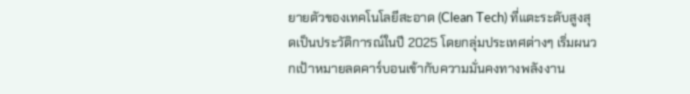ยายตัวของเทคโนโลยีสะอาด (Clean Tech) ที่แตะระดับสูงสุดเป็นประวัติการณ์ในปี 2025 โดยกลุ่มประเทศต่างๆ เริ่มผนวกเป้าหมายลดคาร์บอนเข้ากับความมั่นคงทางพลังงาน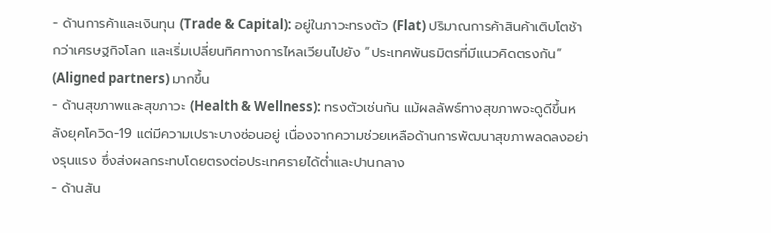- ด้านการค้าและเงินทุน (Trade & Capital): อยู่ในภาวะทรงตัว (Flat) ปริมาณการค้าสินค้าเติบโตช้ากว่าเศรษฐกิจโลก และเริ่มเปลี่ยนทิศทางการไหลเวียนไปยัง “ประเทศพันธมิตรที่มีแนวคิดตรงกัน” (Aligned partners) มากขึ้น
- ด้านสุขภาพและสุขภาวะ (Health & Wellness): ทรงตัวเช่นกัน แม้ผลลัพธ์ทางสุขภาพจะดูดีขึ้นหลังยุคโควิด-19 แต่มีความเปราะบางซ่อนอยู่ เนื่องจากความช่วยเหลือด้านการพัฒนาสุขภาพลดลงอย่างรุนแรง ซึ่งส่งผลกระทบโดยตรงต่อประเทศรายได้ต่ำและปานกลาง
- ด้านสัน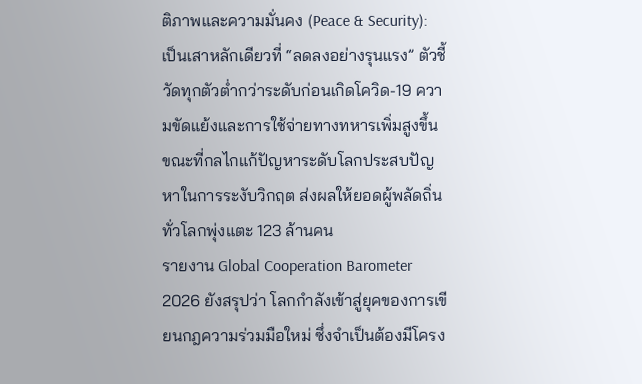ติภาพและความมั่นคง (Peace & Security): เป็นเสาหลักเดียวที่ “ลดลงอย่างรุนแรง” ตัวชี้วัดทุกตัวต่ำกว่าระดับก่อนเกิดโควิด-19 ความขัดแย้งและการใช้จ่ายทางทหารเพิ่มสูงขึ้น ขณะที่กลไกแก้ปัญหาระดับโลกประสบปัญหาในการระงับวิกฤต ส่งผลให้ยอดผู้พลัดถิ่นทั่วโลกพุ่งแตะ 123 ล้านคน
รายงาน Global Cooperation Barometer 2026 ยังสรุปว่า โลกกำลังเข้าสู่ยุคของการเขียนกฎความร่วมมือใหม่ ซึ่งจำเป็นต้องมีโครง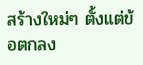สร้างใหม่ๆ ตั้งแต่ข้อตกลง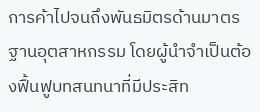การค้าไปจนถึงพันธมิตรด้านมาตรฐานอุตสาหกรรม โดยผู้นำจำเป็นต้องฟื้นฟูบทสนทนาที่มีประสิท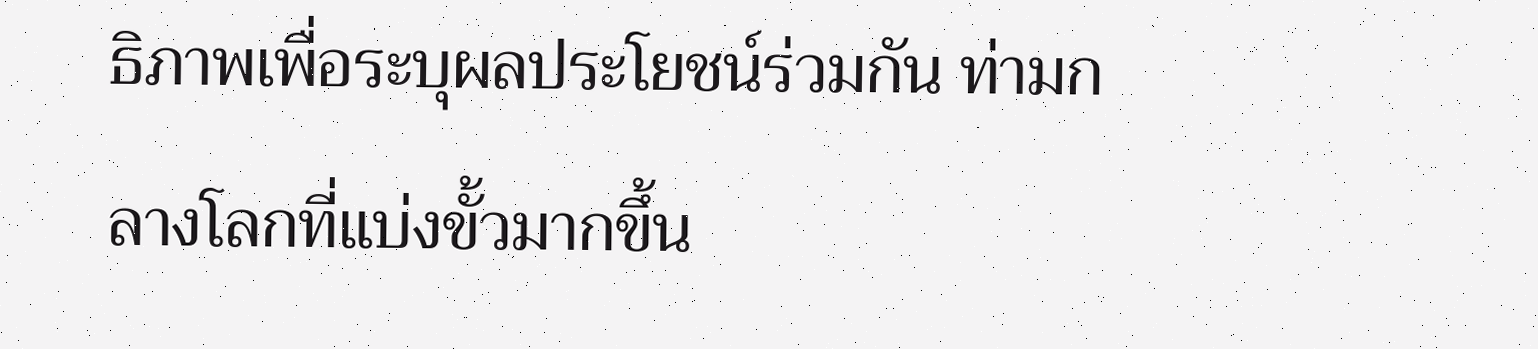ธิภาพเพื่อระบุผลประโยชน์ร่วมกัน ท่ามกลางโลกที่แบ่งขั้วมากขึ้น